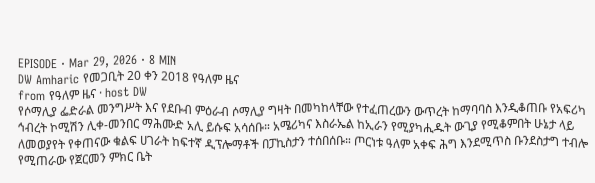EPISODE · Mar 29, 2026 · 8 MIN
DW Amharic የመጋቢት 20 ቀን 2018 የዓለም ዜና
from የዓለም ዜና · host DW
የሶማሊያ ፌድራል መንግሥት እና የደቡብ ምዕራብ ሶማሊያ ግዛት በመካከላቸው የተፈጠረውን ውጥረት ከማባባስ እንዲቆጠቡ የአፍሪካ ኅብረት ኮሚሽን ሊቀ-መንበር ማሕሙድ አሊ ይሱፍ አሳሰቡ። አሜሪካና እስራኤል ከኢራን የሚያካሒዱት ውጊያ የሚቆምበት ሁኔታ ላይ ለመወያየት የቀጠናው ቁልፍ ሀገራት ከፍተኛ ዲፕሎማቶች በፓኪስታን ተሰበሰቡ። ጦርነቱ ዓለም አቀፍ ሕግ እንደሚጥስ ቡንደስታግ ተብሎ የሚጠራው የጀርመን ምክር ቤት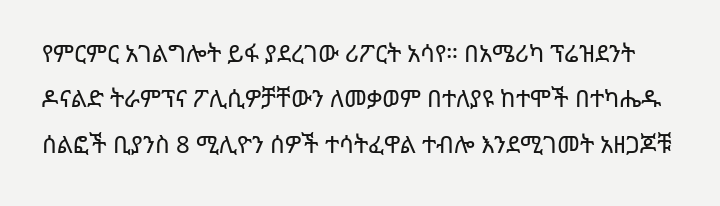የምርምር አገልግሎት ይፋ ያደረገው ሪፖርት አሳየ። በአሜሪካ ፕሬዝደንት ዶናልድ ትራምፕና ፖሊሲዎቻቸውን ለመቃወም በተለያዩ ከተሞች በተካሔዱ ሰልፎች ቢያንስ 8 ሚሊዮን ሰዎች ተሳትፈዋል ተብሎ እንደሚገመት አዘጋጆቹ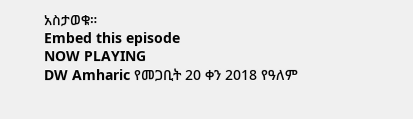አስታወቁ።
Embed this episode
NOW PLAYING
DW Amharic የመጋቢት 20 ቀን 2018 የዓለም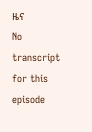ዜና
No transcript for this episode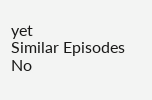yet
Similar Episodes
No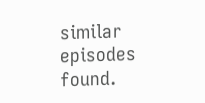similar episodes found.